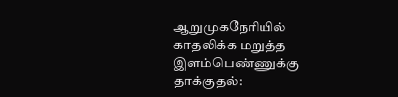ஆறுமுகநேரியில் காதலிக்க மறுத்த இளம்பெண்ணுக்கு தாக்குதல்: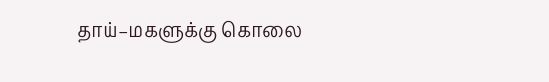தாய்–மகளுக்கு கொலை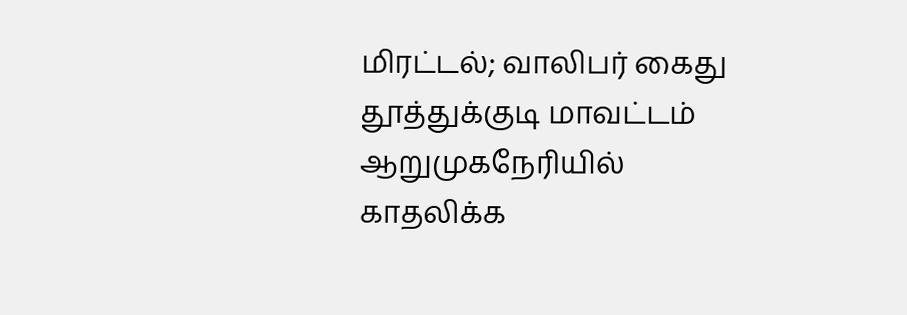மிரட்டல்; வாலிபர் கைது
தூத்துக்குடி மாவட்டம் ஆறுமுகநேரியில் காதலிக்க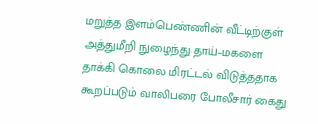மறுத்த இளம்பெண்ணின் வீட்டிற்குள் அத்துமீறி நுழைந்து தாய்–மகளை தாக்கி கொலை மிரட்டல் விடுத்ததாக கூறப்படும் வாலிபரை போலீசார் கைது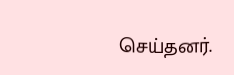செய்தனர்.